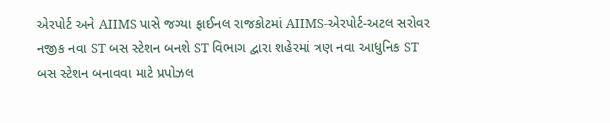એરપોર્ટ અને AIIMS પાસે જગ્યા ફાઈનલ રાજકોટમાં AIIMS-એરપોર્ટ-અટલ સરોવર નજીક નવા ST બસ સ્ટેશન બનશે ST વિભાગ દ્વારા શહેરમાં ત્રણ નવા આધુનિક ST બસ સ્ટેશન બનાવવા માટે પ્રપોઝલ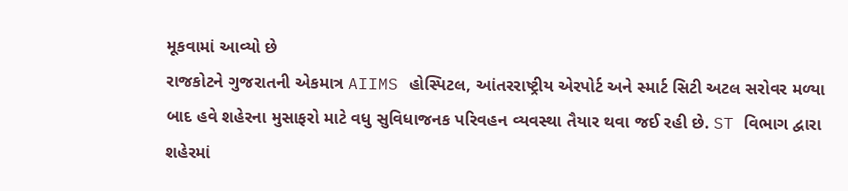મૂકવામાં આવ્યો છે
રાજકોટને ગુજરાતની એકમાત્ર AIIMS હોસ્પિટલ, આંતરરાષ્ટ્રીય એરપોર્ટ અને સ્માર્ટ સિટી અટલ સરોવર મળ્યા બાદ હવે શહેરના મુસાફરો માટે વધુ સુવિધાજનક પરિવહન વ્યવસ્થા તૈયાર થવા જઈ રહી છે. ST વિભાગ દ્વારા શહેરમાં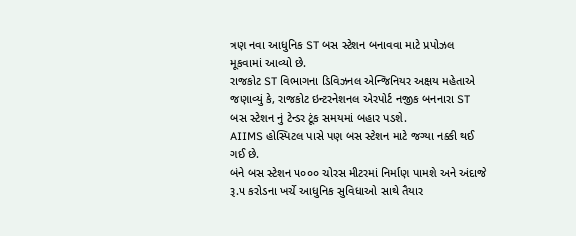ત્રણ નવા આધુનિક ST બસ સ્ટેશન બનાવવા માટે પ્રપોઝલ મૂકવામાં આવ્યો છે.
રાજકોટ ST વિભાગના ડિવિઝનલ એન્જિનિયર અક્ષય મહેતાએ જણાવ્યું કે, રાજકોટ ઇન્ટરનેશનલ એરપોર્ટ નજીક બનનારા ST બસ સ્ટેશન નું ટેન્ડર ટૂંક સમયમાં બહાર પડશે.
AIIMS હોસ્પિટલ પાસે પણ બસ સ્ટેશન માટે જગ્યા નક્કી થઈ ગઈ છે.
બંને બસ સ્ટેશન ૫૦૦૦ ચોરસ મીટરમાં નિર્માણ પામશે અને અંદાજે રૂ.૫ કરોડના ખર્ચે આધુનિક સુવિધાઓ સાથે તૈયાર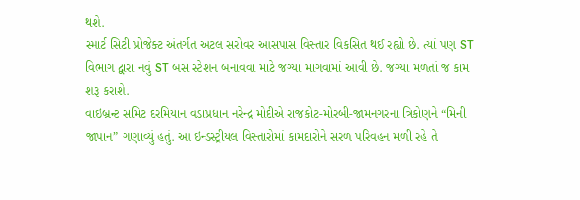થશે.
સ્માર્ટ સિટી પ્રોજેક્ટ અંતર્ગત અટલ સરોવર આસપાસ વિસ્તાર વિકસિત થઈ રહ્યો છે. ત્યાં પણ ST વિભાગ દ્વારા નવું ST બસ સ્ટેશન બનાવવા માટે જગ્યા માગવામાં આવી છે. જગ્યા મળતાં જ કામ શરૂ કરાશે.
વાઇબ્રન્ટ સમિટ દરમિયાન વડાપ્રધાન નરેન્દ્ર મોદીએ રાજકોટ-મોરબી-જામનગરના ત્રિકોણને “મિની જાપાન” ગણાવ્યું હતું. આ ઇન્ડસ્ટ્રીયલ વિસ્તારોમાં કામદારોને સરળ પરિવહન મળી રહે તે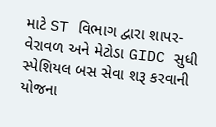માટે ST વિભાગ દ્વારા શાપર-વેરાવળ અને મેટોડા GIDC સુધી સ્પેશિયલ બસ સેવા શરૂ કરવાની યોજના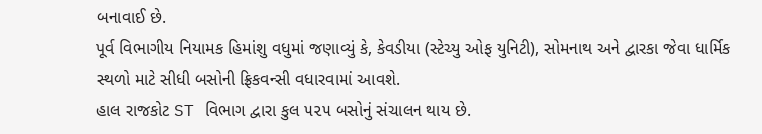બનાવાઈ છે.
પૂર્વ વિભાગીય નિયામક હિમાંશુ વધુમાં જણાવ્યું કે, કેવડીયા (સ્ટેચ્યુ ઓફ યુનિટી), સોમનાથ અને દ્વારકા જેવા ધાર્મિક સ્થળો માટે સીધી બસોની ફ્રિકવન્સી વધારવામાં આવશે.
હાલ રાજકોટ ST વિભાગ દ્વારા કુલ ૫૨૫ બસોનું સંચાલન થાય છે.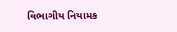વિભાગીય નિયામક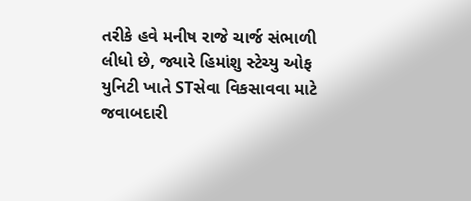તરીકે હવે મનીષ રાજે ચાર્જ સંભાળી લીધો છે, જ્યારે હિમાંશુ સ્ટેચ્યુ ઓફ યુનિટી ખાતે STસેવા વિકસાવવા માટે જવાબદારી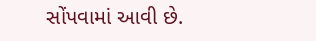સોંપવામાં આવી છે.